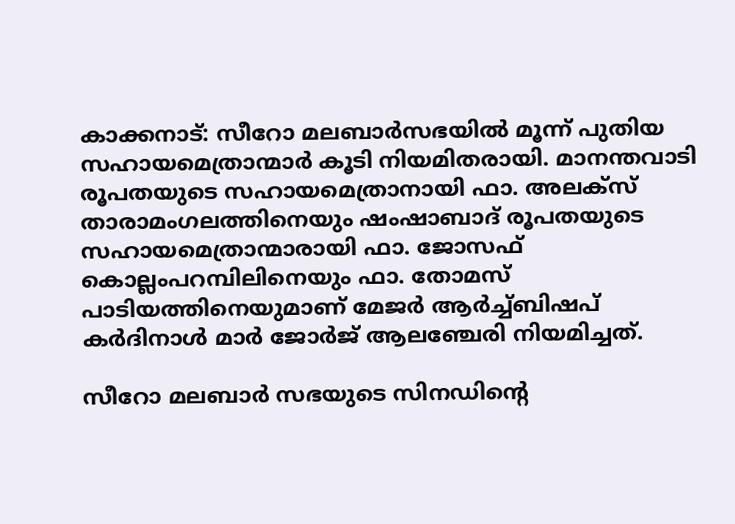കാക്കനാട്: സീറോ മലബാർസഭയിൽ മൂന്ന് പുതിയ സഹായമെത്രാന്മാർ കൂടി നിയമിതരായി. മാനന്തവാടി രൂപതയുടെ സഹായമെത്രാനായി ഫാ. അലക്സ് താരാമംഗലത്തിനെയും ഷംഷാബാദ് രൂപതയുടെ സഹായമെത്രാന്മാരായി ഫാ. ജോസഫ് കൊല്ലംപറമ്പിലിനെയും ഫാ. തോമസ് പാടിയത്തിനെയുമാണ് മേജർ ആർച്ച്ബിഷപ് കർദിനാൾ മാർ ജോർജ് ആലഞ്ചേരി നിയമിച്ചത്.

സീറോ മലബാർ സഭയുടെ സിനഡിന്‍റെ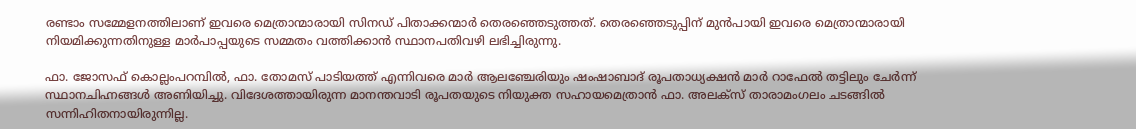രണ്ടാം സമ്മേളനത്തിലാണ് ഇവരെ മെത്രാന്മാരായി സിനഡ് പിതാക്കന്മാർ തെരഞ്ഞെടുത്തത്. തെരഞ്ഞെടുപ്പിന് മുൻപായി ഇവരെ മെത്രാന്മാരായി നിയമിക്കുന്നതിനുള്ള മാർപാപ്പയുടെ സമ്മതം വത്തിക്കാൻ സ്ഥാനപതിവഴി ലഭിച്ചിരുന്നു.

ഫാ. ജോസഫ് കൊല്ലംപറമ്പിൽ, ഫാ. തോമസ് പാടിയത്ത് എന്നിവരെ മാർ ആലഞ്ചേരിയും ഷംഷാബാദ് രൂപതാധ്യക്ഷൻ മാർ റാഫേൽ തട്ടിലും ചേർന്ന് സ്ഥാനചിഹ്നങ്ങൾ അണിയിച്ചു. വിദേശത്തായിരുന്ന മാനന്തവാടി രൂപതയുടെ നിയുക്ത സഹായമെത്രാൻ ഫാ. അലക്സ് താരാമംഗലം ചടങ്ങിൽ സന്നിഹിതനായിരുന്നില്ല.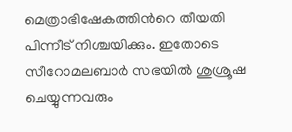മെത്രാഭിഷേകത്തിന്‍റെ തീയതി പിന്നീട് നിശ്ചയിക്കും. ഇതോടെ സീറോമലബാർ സഭയിൽ ശുശ്രൂഷ ചെയ്യുന്നവരും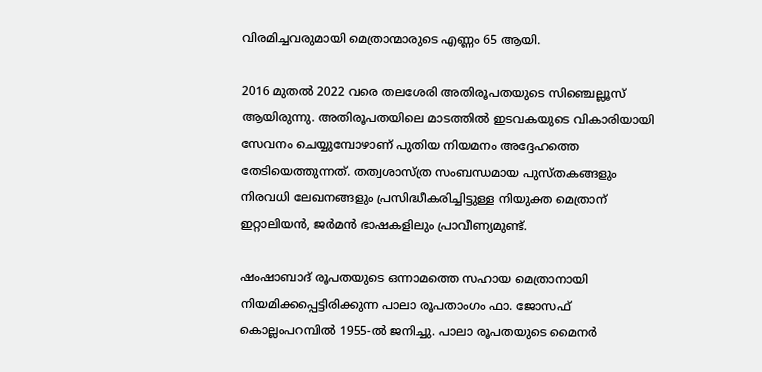വിരമിച്ചവരുമായി മെത്രാന്മാരുടെ എണ്ണം 65 ആയി.

2016 മുതൽ 2022 വരെ തലശേരി അതിരൂപതയുടെ സിഞ്ചെല്ലൂസ് ആയിരുന്നു. അതിരൂപതയിലെ മാടത്തിൽ ഇടവകയുടെ വികാരിയായി സേവനം ചെയ്യുമ്പോഴാണ് പുതിയ നിയമനം അദ്ദേഹത്തെ തേടിയെത്തുന്നത്. തത്വശാസ്ത്ര സംബന്ധമായ പുസ്തകങ്ങളും നിരവധി ലേഖനങ്ങളും പ്രസിദ്ധീകരിച്ചിട്ടുള്ള നിയുക്ത മെത്രാന് ഇറ്റാലിയൻ, ജർമൻ ഭാഷകളിലും പ്രാവീണ്യമുണ്ട്.

ഷംഷാബാദ് രൂപതയുടെ ഒന്നാമത്തെ സഹായ മെത്രാനായി നിയമിക്കപ്പെട്ടിരിക്കുന്ന പാലാ രൂപതാംഗം ഫാ. ജോസഫ് കൊല്ലംപറമ്പിൽ 1955-ൽ ജനിച്ചു. പാലാ രൂപതയുടെ മൈനർ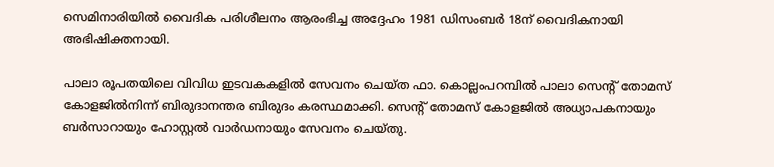സെമിനാരിയിൽ വൈദിക പരിശീലനം ആരംഭിച്ച അദ്ദേഹം 1981 ഡിസംബർ 18ന് വൈദികനായി അഭിഷിക്തനായി.

പാലാ രൂപതയിലെ വിവിധ ഇടവകകളിൽ സേവനം ചെയ്ത ഫാ. കൊല്ലംപറമ്പിൽ പാലാ സെന്‍റ് തോമസ് കോളജിൽനിന്ന് ബിരുദാനന്തര ബിരുദം കരസ്ഥമാക്കി. സെന്‍റ് തോമസ് കോളജിൽ അധ്യാപകനായും ബർസാറായും ഹോസ്റ്റൽ വാർഡനായും സേവനം ചെയ്തു.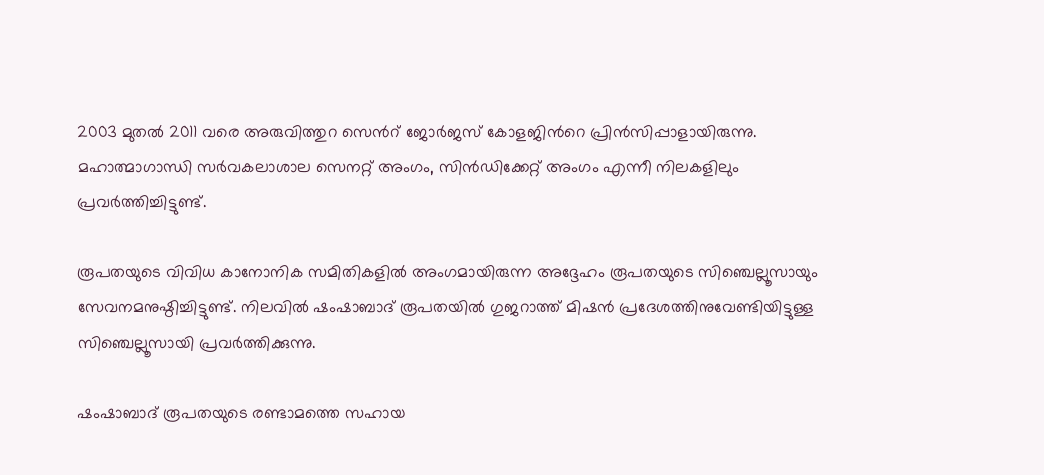2003 മുതൽ 2011 വരെ അരുവിത്തുറ സെന്‍റ് ജോർജസ് കോളജിന്‍റെ പ്രിൻസിപ്പാളായിരുന്നു. മഹാത്മാഗാന്ധി സർവകലാശാല സെനറ്റ് അംഗം, സിൻഡിക്കേറ്റ് അംഗം എന്നീ നിലകളിലും പ്രവർത്തിച്ചിട്ടുണ്ട്.

രൂപതയുടെ വിവിധ കാനോനിക സമിതികളിൽ അംഗമായിരുന്ന അദ്ദേഹം രൂപതയുടെ സിഞ്ചെല്ലൂസായും സേവനമനുഷ്ഠിച്ചിട്ടുണ്ട്. നിലവിൽ ഷംഷാബാദ് രൂപതയിൽ ഗുജറാത്ത് മിഷൻ പ്രദേശത്തിനുവേണ്ടിയിട്ടുള്ള സിഞ്ചെല്ലൂസായി പ്രവർത്തിക്കുന്നു.

ഷംഷാബാദ് രൂപതയുടെ രണ്ടാമത്തെ സഹായ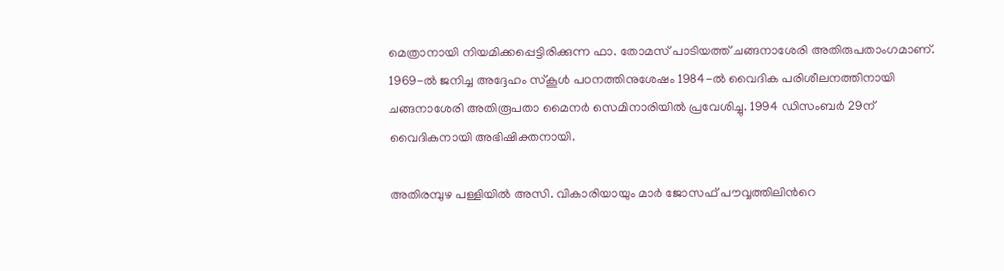മെത്രാനായി നിയമിക്കപ്പെട്ടിരിക്കുന്ന ഫാ. തോമസ് പാടിയത്ത് ചങ്ങനാശേരി അതിരുപതാംഗമാണ്. 1969-ൽ ജനിച്ച അദ്ദേഹം സ്കൂൾ പഠനത്തിനുശേഷം 1984-ൽ വൈദിക പരിശീലനത്തിനായി ചങ്ങനാശേരി അതിരൂപതാ മൈനർ സെമിനാരിയിൽ പ്രവേശിച്ചു. 1994 ഡിസംബർ 29ന് വൈദികനായി അഭിഷിക്തനായി.

അതിരമ്പുഴ പള്ളിയിൽ അസി. വികാരിയായും മാർ ജോസഫ് പൗവ്വത്തിലിന്‍റെ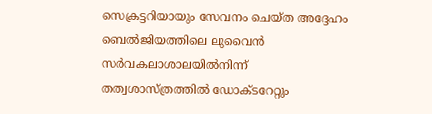സെക്രട്ടറിയായും സേവനം ചെയ്ത അദ്ദേഹം ബെൽജിയത്തിലെ ലുവൈൻ സർവകലാശാലയിൽനിന്ന് തത്വശാസ്ത്രത്തിൽ ഡോക്ടറേറ്റും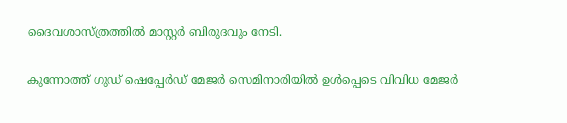ദൈവശാസ്ത്രത്തിൽ മാസ്റ്റർ ബിരുദവും നേടി.

കുന്നോത്ത് ഗുഡ് ഷെപ്പേർഡ് മേജർ സെമിനാരിയിൽ ഉൾപ്പെടെ വിവിധ മേജർ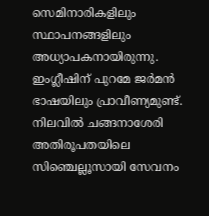സെമിനാരികളിലും സ്ഥാപനങ്ങളിലും അധ്യാപകനായിരുന്നു. ഇംഗ്ലീഷിന് പുറമേ ജർമൻ ഭാഷയിലും പ്രാവീണ്യമുണ്ട്. നിലവിൽ ചങ്ങനാശേരി അതിരൂപതയിലെ സിഞ്ചെല്ലൂസായി സേവനം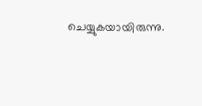ചെയ്യുകയായിരുന്നു.